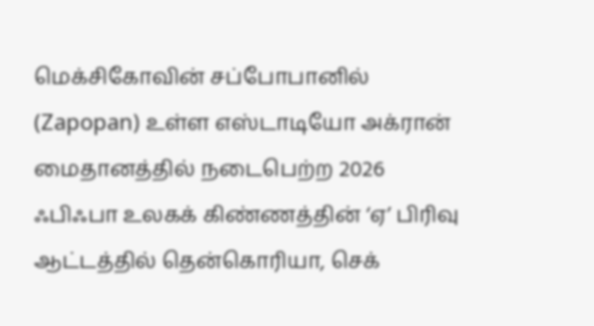மெக்சிகோவின் சப்போபானில் (Zapopan) உள்ள எஸ்டாடியோ அக்ரான் மைதானத்தில் நடைபெற்ற 2026 ஃபிஃபா உலகக் கிண்ணத்தின் ‘ஏ’ பிரிவு ஆட்டத்தில் தென்கொரியா, செக்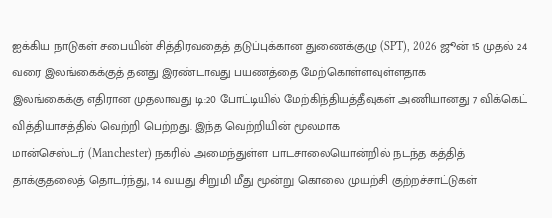ஐக்கிய நாடுகள் சபையின் சித்திரவதைத் தடுப்புக்கான துணைக்குழு (SPT), 2026 ஜூன் 15 முதல் 24 வரை இலங்கைக்குத் தனது இரண்டாவது பயணத்தை மேற்கொள்ளவுள்ளதாக
இலங்கைக்கு எதிரான முதலாவது டி:20 போட்டியில் மேற்கிந்தியத்தீவுகள் அணியானது 7 விக்கெட் வித்தியாசத்தில் வெற்றி பெற்றது. இந்த வெற்றியின் மூலமாக
மான்செஸ்டர் (Manchester) நகரில் அமைந்துள்ள பாடசாலையொன்றில் நடந்த கத்தித் தாக்குதலைத் தொடர்ந்து, 14 வயது சிறுமி மீது மூன்று கொலை முயற்சி குற்றச்சாட்டுகள்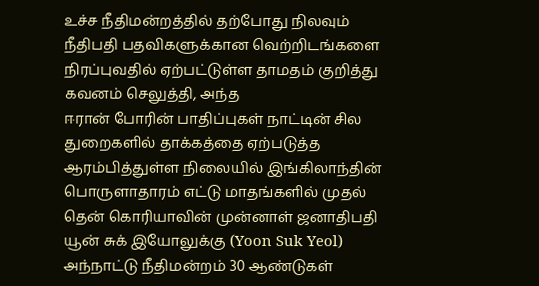உச்ச நீதிமன்றத்தில் தற்போது நிலவும் நீதிபதி பதவிகளுக்கான வெற்றிடங்களை நிரப்புவதில் ஏற்பட்டுள்ள தாமதம் குறித்து கவனம் செலுத்தி, அந்த
ஈரான் போரின் பாதிப்புகள் நாட்டின் சில துறைகளில் தாக்கத்தை ஏற்படுத்த ஆரம்பித்துள்ள நிலையில் இங்கிலாந்தின் பொருளாதாரம் எட்டு மாதங்களில் முதல்
தென் கொரியாவின் முன்னாள் ஜனாதிபதி யூன் சுக் இயோலுக்கு (Yoon Suk Yeol) அந்நாட்டு நீதிமன்றம் 30 ஆண்டுகள்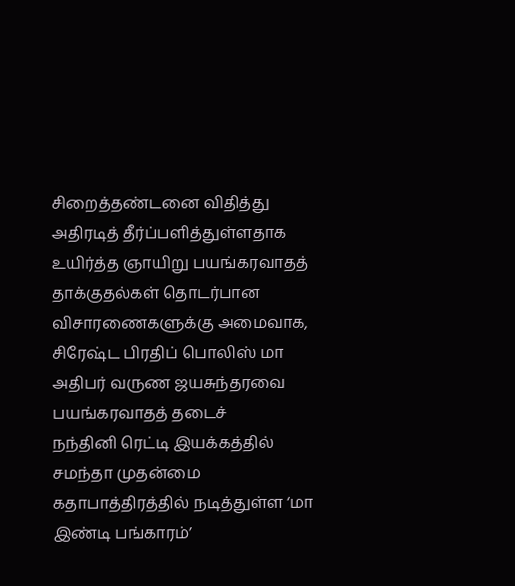சிறைத்தண்டனை விதித்து அதிரடித் தீர்ப்பளித்துள்ளதாக
உயிர்த்த ஞாயிறு பயங்கரவாதத் தாக்குதல்கள் தொடர்பான விசாரணைகளுக்கு அமைவாக, சிரேஷ்ட பிரதிப் பொலிஸ் மா அதிபர் வருண ஜயசுந்தரவை பயங்கரவாதத் தடைச்
நந்தினி ரெட்டி இயக்கத்தில் சமந்தா முதன்மை கதாபாத்திரத்தில் நடித்துள்ள ‘மா இண்டி பங்காரம்’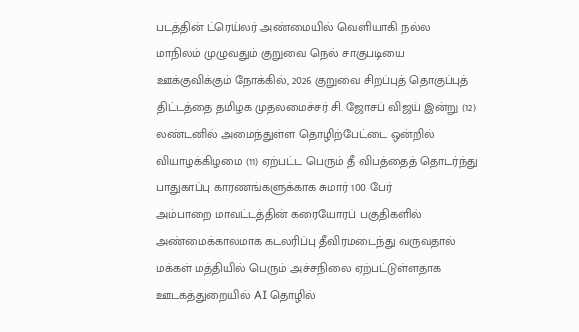படத்தின் ட்ரெய்லர் அண்மையில் வெளியாகி நல்ல
மாநிலம் முழுவதும் குறுவை நெல் சாகுபடியை ஊக்குவிக்கும் நோக்கில், 2026 குறுவை சிறப்புத் தொகுப்புத் திட்டத்தை தமிழக முதலமைச்சர் சி. ஜோசப் விஜய் இன்று (12)
லண்டனில் அமைந்துள்ள தொழிற்பேட்டை ஒன்றில் வியாழக்கிழமை (11) ஏற்பட்ட பெரும் தீ விபத்தைத் தொடர்ந்து பாதுகாப்பு காரணங்களுக்காக சுமார் 100 பேர்
அம்பாறை மாவட்டத்தின் கரையோரப் பகுதிகளில் அண்மைக்காலமாக கடலரிப்பு தீவிரமடைந்து வருவதால் மக்கள் மத்தியில் பெரும் அச்சநிலை ஏற்பட்டுள்ளதாக
ஊடகத்துறையில் AI தொழில்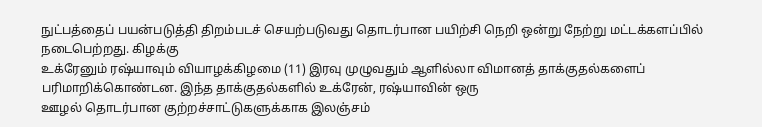நுட்பத்தைப் பயன்படுத்தி திறம்படச் செயற்படுவது தொடர்பான பயிற்சி நெறி ஒன்று நேற்று மட்டக்களப்பில் நடைபெற்றது. கிழக்கு
உக்ரேனும் ரஷ்யாவும் வியாழக்கிழமை (11) இரவு முழுவதும் ஆளில்லா விமானத் தாக்குதல்களைப் பரிமாறிக்கொண்டன. இந்த தாக்குதல்களில் உக்ரேன், ரஷ்யாவின் ஒரு
ஊழல் தொடர்பான குற்றச்சாட்டுகளுக்காக இலஞ்சம்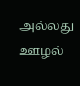அல்லது ஊழல்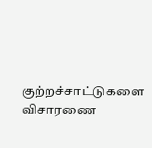குற்றச்சாட்டுகளை விசாரணை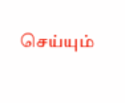செய்யும்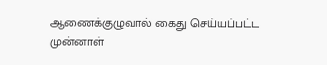ஆணைக்குழுவால் கைது செய்யப்பட்ட முன்னாள்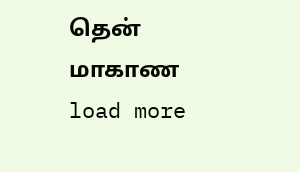தென் மாகாண
load more